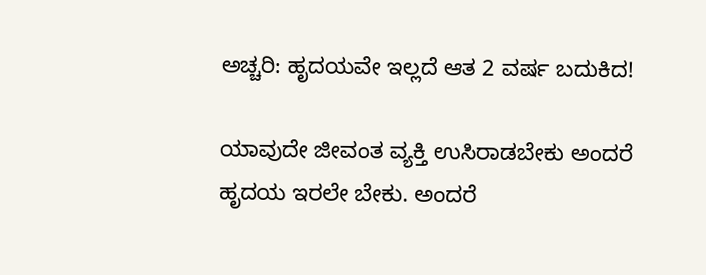ಅಚ್ಚರಿ: ಹೃದಯವೇ ಇಲ್ಲದೆ ಆತ 2 ವರ್ಷ ಬದುಕಿದ!

ಯಾವುದೇ ಜೀವಂತ ವ್ಯಕ್ತಿ ಉಸಿರಾಡಬೇಕು ಅಂದರೆ ಹೃದಯ ಇರಲೇ ಬೇಕು. ಅಂದರೆ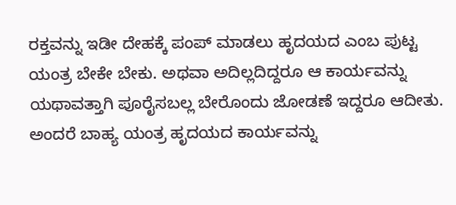ರಕ್ತವನ್ನು ಇಡೀ ದೇಹಕ್ಕೆ ಪಂಪ್ ಮಾಡಲು ಹೃದಯದ ಎಂಬ ಪುಟ್ಟ ಯಂತ್ರ ಬೇಕೇ ಬೇಕು. ಅಥವಾ ಅದಿಲ್ಲದಿದ್ದರೂ ಆ ಕಾರ್ಯವನ್ನು ಯಥಾವತ್ತಾಗಿ ಪೂರೈಸಬಲ್ಲ ಬೇರೊಂದು ಜೋಡಣೆ ಇದ್ದರೂ ಆದೀತು. ಅಂದರೆ ಬಾಹ್ಯ ಯಂತ್ರ ಹೃದಯದ ಕಾರ್ಯವನ್ನು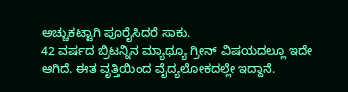ಅಚ್ಚುಕಟ್ಟಾಗಿ ಪೂರೈಸಿದರೆ ಸಾಕು.
42 ವರ್ಷದ ಬ್ರಿಟನ್ನಿನ ಮ್ಯಾಥ್ಯೂ ಗ್ರೀನ್ ವಿಷಯದಲ್ಲೂ ಇದೇ ಆಗಿದೆ. ಈತ ವೃತ್ತಿಯಿಂದ ವೈದ್ಯಲೋಕದಲ್ಲೇ ಇದ್ದಾನೆ.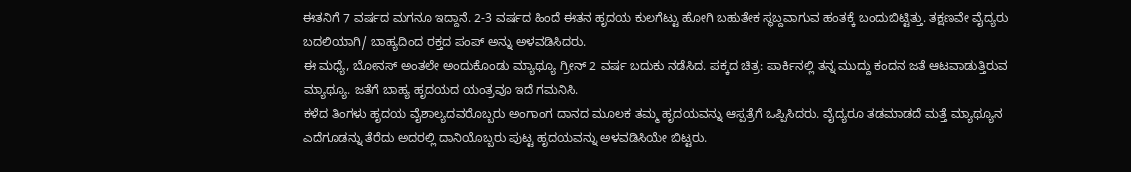ಈತನಿಗೆ 7 ವರ್ಷದ ಮಗನೂ ಇದ್ದಾನೆ. 2-3 ವರ್ಷದ ಹಿಂದೆ ಈತನ ಹೃದಯ ಕುಲಗೆಟ್ಟು ಹೋಗಿ ಬಹುತೇಕ ಸ್ಥಬ್ದವಾಗುವ ಹಂತಕ್ಕೆ ಬಂದುಬಿಟ್ಟಿತ್ತು. ತಕ್ಷಣವೇ ವೈದ್ಯರು ಬದಲಿಯಾಗಿ/ ಬಾಹ್ಯದಿಂದ ರಕ್ತದ ಪಂಪ್ ಅನ್ನು ಅಳವಡಿಸಿದರು.
ಈ ಮಧ್ಯೆ, ಬೋನಸ್ ಅಂತಲೇ ಅಂದುಕೊಂಡು ಮ್ಯಾಥ್ಯೂ ಗ್ರೀನ್ 2 ವರ್ಷ ಬದುಕು ನಡೆಸಿದ. ಪಕ್ಕದ ಚಿತ್ರ: ಪಾರ್ಕಿನಲ್ಲಿ ತನ್ನ ಮುದ್ದು ಕಂದನ ಜತೆ ಆಟವಾಡುತ್ತಿರುವ ಮ್ಯಾಥ್ಯೂ. ಜತೆಗೆ ಬಾಹ್ಯ ಹೃದಯದ ಯಂತ್ರವೂ ಇದೆ ಗಮನಿಸಿ.
ಕಳೆದ ತಿಂಗಳು ಹೃದಯ ವೈಶಾಲ್ಯದವರೊಬ್ಬರು ಅಂಗಾಂಗ ದಾನದ ಮೂಲಕ ತಮ್ಮ ಹೃದಯವನ್ನು ಆಸ್ಪತ್ರೆಗೆ ಒಪ್ಪಿಸಿದರು. ವೈದ್ಯರೂ ತಡಮಾಡದೆ ಮತ್ತೆ ಮ್ಯಾಥ್ಯೂನ ಎದೆಗೂಡನ್ನು ತೆರೆದು ಅದರಲ್ಲಿ ದಾನಿಯೊಬ್ಬರು ಪುಟ್ಟ ಹೃದಯವನ್ನು ಅಳವಡಿಸಿಯೇ ಬಿಟ್ಟರು.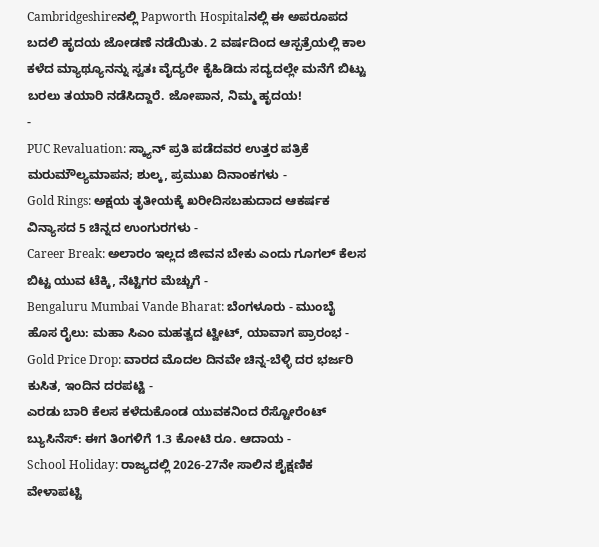Cambridgeshireನಲ್ಲಿ Papworth Hospitalನಲ್ಲಿ ಈ ಅಪರೂಪದ ಬದಲಿ ಹೃದಯ ಜೋಡಣೆ ನಡೆಯಿತು. 2 ವರ್ಷದಿಂದ ಆಸ್ಪತ್ರೆಯಲ್ಲಿ ಕಾಲ ಕಳೆದ ಮ್ಯಾಥ್ಯೂನನ್ನು ಸ್ವತಃ ವೈದ್ಯರೇ ಕೈಹಿಡಿದು ಸದ್ಯದಲ್ಲೇ ಮನೆಗೆ ಬಿಟ್ಟು ಬರಲು ತಯಾರಿ ನಡೆಸಿದ್ದಾರೆ. ಜೋಪಾನ, ನಿಮ್ಮ ಹೃದಯ!
-
PUC Revaluation: ಸ್ಕ್ಯಾನ್ ಪ್ರತಿ ಪಡೆದವರ ಉತ್ತರ ಪತ್ರಿಕೆ ಮರುಮೌಲ್ಯಮಾಪನ; ಶುಲ್ಕ, ಪ್ರಮುಖ ದಿನಾಂಕಗಳು -
Gold Rings: ಅಕ್ಷಯ ತೃತೀಯಕ್ಕೆ ಖರೀದಿಸಬಹುದಾದ ಆಕರ್ಷಕ ವಿನ್ಯಾಸದ 5 ಚಿನ್ನದ ಉಂಗುರಗಳು -
Career Break: ಅಲಾರಂ ಇಲ್ಲದ ಜೀವನ ಬೇಕು ಎಂದು ಗೂಗಲ್ ಕೆಲಸ ಬಿಟ್ಟ ಯುವ ಟೆಕ್ಕಿ, ನೆಟ್ಟಿಗರ ಮೆಚ್ಚುಗೆ -
Bengaluru Mumbai Vande Bharat: ಬೆಂಗಳೂರು - ಮುಂಬೈ ಹೊಸ ರೈಲು: ಮಹಾ ಸಿಎಂ ಮಹತ್ವದ ಟ್ವೀಟ್, ಯಾವಾಗ ಪ್ರಾರಂಭ -
Gold Price Drop: ವಾರದ ಮೊದಲ ದಿನವೇ ಚಿನ್ನ-ಬೆಳ್ಳಿ ದರ ಭರ್ಜರಿ ಕುಸಿತ, ಇಂದಿನ ದರಪಟ್ಟಿ -
ಎರಡು ಬಾರಿ ಕೆಲಸ ಕಳೆದುಕೊಂಡ ಯುವಕನಿಂದ ರೆಸ್ಟೋರೆಂಟ್ ಬ್ಯುಸಿನೆಸ್: ಈಗ ತಿಂಗಳಿಗೆ 1.3 ಕೋಟಿ ರೂ. ಆದಾಯ -
School Holiday: ರಾಜ್ಯದಲ್ಲಿ 2026-27ನೇ ಸಾಲಿನ ಶೈಕ್ಷಣಿಕ ವೇಳಾಪಟ್ಟಿ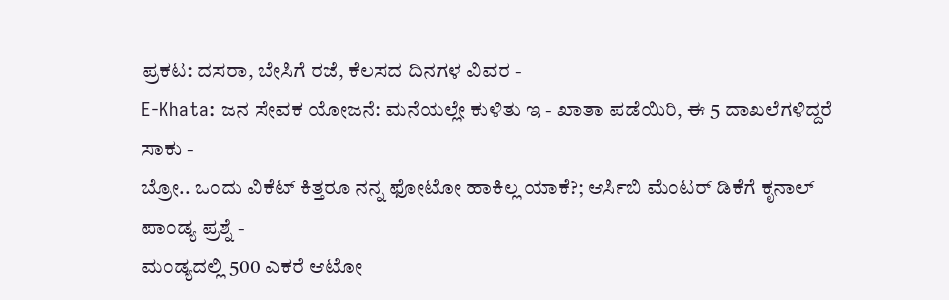ಪ್ರಕಟ: ದಸರಾ, ಬೇಸಿಗೆ ರಜೆ, ಕೆಲಸದ ದಿನಗಳ ವಿವರ -
E-Khata: ಜನ ಸೇವಕ ಯೋಜನೆ: ಮನೆಯಲ್ಲೇ ಕುಳಿತು ಇ - ಖಾತಾ ಪಡೆಯಿರಿ, ಈ 5 ದಾಖಲೆಗಳಿದ್ದರೆ ಸಾಕು -
ಬ್ರೋ.. ಒಂದು ವಿಕೆಟ್ ಕಿತ್ತರೂ ನನ್ನ ಫೋಟೋ ಹಾಕಿಲ್ಲ ಯಾಕೆ?; ಆರ್ಸಿಬಿ ಮೆಂಟರ್ ಡಿಕೆಗೆ ಕೃನಾಲ್ ಪಾಂಡ್ಯ ಪ್ರಶ್ನೆ -
ಮಂಡ್ಯದಲ್ಲಿ 500 ಎಕರೆ ಆಟೋ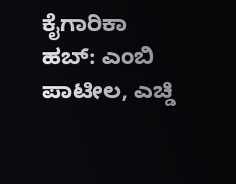ಕೈಗಾರಿಕಾ ಹಬ್: ಎಂಬಿ ಪಾಟೀಲ, ಎಚ್ಡಿ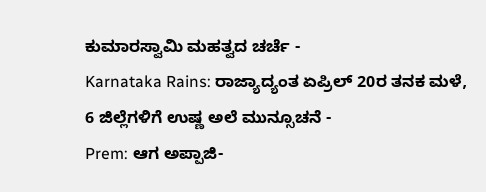ಕುಮಾರಸ್ವಾಮಿ ಮಹತ್ವದ ಚರ್ಚೆ -
Karnataka Rains: ರಾಜ್ಯಾದ್ಯಂತ ಏಪ್ರಿಲ್ 20ರ ತನಕ ಮಳೆ, 6 ಜಿಲ್ಲೆಗಳಿಗೆ ಉಷ್ಣ ಅಲೆ ಮುನ್ಸೂಚನೆ -
Prem: ಆಗ ಅಪ್ಪಾಜಿ-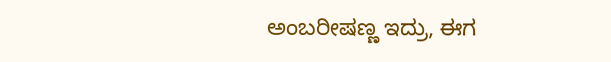ಅಂಬರೀಷಣ್ಣ ಇದ್ರು, ಈಗ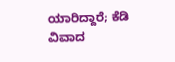ಯಾರಿದ್ದಾರೆ; ಕೆಡಿ ವಿವಾದ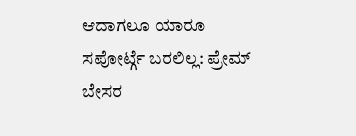ಆದಾಗಲೂ ಯಾರೂ ಸಪೋರ್ಟ್ಗೆ ಬರಲಿಲ್ಲ: ಪ್ರೇಮ್ ಬೇಸರ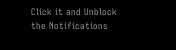Click it and Unblock the Notifications